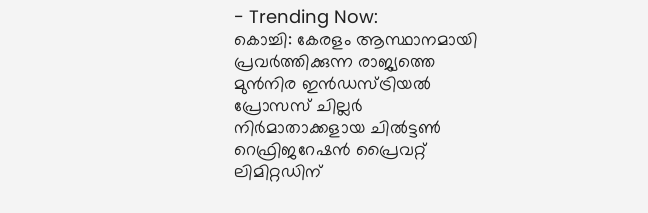- Trending Now:
കൊച്ചി: കേരളം ആസ്ഥാനമായി പ്രവർത്തിക്കുന്ന രാജ്യത്തെ മുൻനിര ഇൻഡസ്ട്രിയൽ പ്രോസസ് ചില്ലർ നിർമാതാക്കളായ ചിൽട്ടൺ റെഫ്രിജറേഷൻ പ്രൈവറ്റ് ലിമിറ്റഡിന്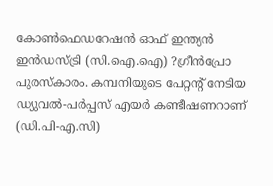കോൺഫെഡറേഷൻ ഓഫ് ഇന്ത്യൻ ഇൻഡസ്ട്രി (സി.ഐ.ഐ) ?ഗ്രീൻപ്രോ പുരസ്കാരം. കമ്പനിയുടെ പേറ്റന്റ് നേടിയ ഡ്യുവൽ-പർപ്പസ് എയർ കണ്ടീഷണറാണ് (ഡി.പി-എ.സി)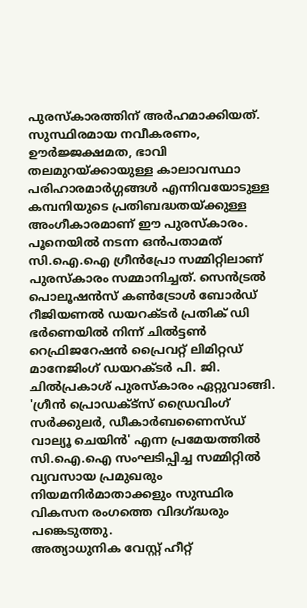പുരസ്കാരത്തിന് അർഹമാക്കിയത്. സുസ്ഥിരമായ നവീകരണം, ഊർജ്ജക്ഷമത, ഭാവി തലമുറയ്ക്കായുള്ള കാലാവസ്ഥാ പരിഹാരമാർഗ്ഗങ്ങൾ എന്നിവയോടുള്ള കമ്പനിയുടെ പ്രതിബദ്ധതയ്ക്കുള്ള അംഗീകാരമാണ് ഈ പുരസ്കാരം.
പൂനെയിൽ നടന്ന ഒൻപതാമത് സി.ഐ.ഐ ഗ്രീൻപ്രോ സമ്മിറ്റിലാണ് പുരസ്കാരം സമ്മാനിച്ചത്. സെൻട്രൽ പൊലൂഷൻസ് കൺട്രോൾ ബോർഡ് റീജിയണൽ ഡയറക്ടർ പ്രതിക് ഡി ഭർണെയിൽ നിന്ന് ചിൽട്ടൺ റെഫ്രിജറേഷൻ പ്രൈവറ്റ് ലിമിറ്റഡ് മാനേജിംഗ് ഡയറക്ടർ പി. ജി. ചിൽപ്രകാശ് പുരസ്കാരം ഏറ്റുവാങ്ങി. 'ഗ്രീൻ പ്രൊഡക്ട്സ് ഡ്രൈവിംഗ് സർക്കുലർ, ഡീകാർബണൈസ്ഡ് വാല്യൂ ചെയിൻ' എന്ന പ്രമേയത്തിൽ സി.ഐ.ഐ സംഘടിപ്പിച്ച സമ്മിറ്റിൽ വ്യവസായ പ്രമുഖരും നിയമനിർമാതാക്കളും സുസ്ഥിര വികസന രംഗത്തെ വിദഗ്ദ്ധരും പങ്കെടുത്തു.
അത്യാധുനിക വേസ്റ്റ് ഹീറ്റ്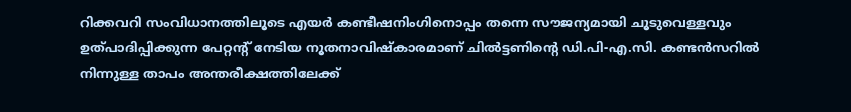റിക്കവറി സംവിധാനത്തിലൂടെ എയർ കണ്ടീഷനിംഗിനൊപ്പം തന്നെ സൗജന്യമായി ചൂടുവെള്ളവും ഉത്പാദിപ്പിക്കുന്ന പേറ്റന്റ് നേടിയ നൂതനാവിഷ്കാരമാണ് ചിൽട്ടണിന്റെ ഡി.പി-എ.സി. കണ്ടൻസറിൽ നിന്നുള്ള താപം അന്തരീക്ഷത്തിലേക്ക്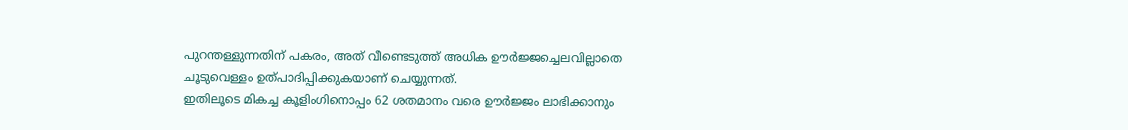പുറന്തള്ളുന്നതിന് പകരം, അത് വീണ്ടെടുത്ത് അധിക ഊർജ്ജച്ചെലവില്ലാതെ ചൂടുവെള്ളം ഉത്പാദിപ്പിക്കുകയാണ് ചെയ്യുന്നത്.
ഇതിലൂടെ മികച്ച കൂളിംഗിനൊപ്പം 62 ശതമാനം വരെ ഊർജ്ജം ലാഭിക്കാനും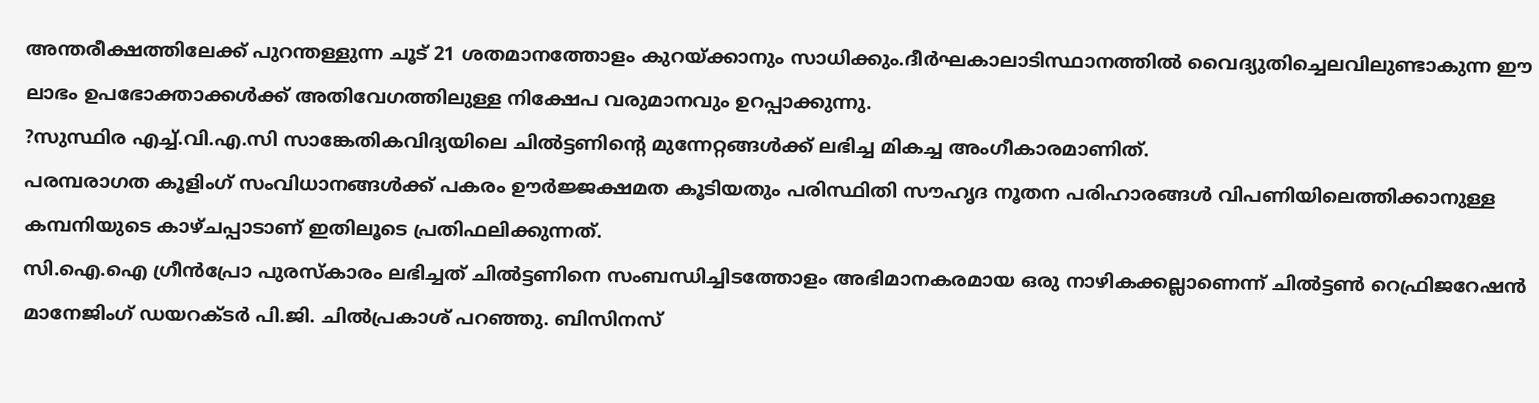അന്തരീക്ഷത്തിലേക്ക് പുറന്തള്ളുന്ന ചൂട് 21 ശതമാനത്തോളം കുറയ്ക്കാനും സാധിക്കും.ദീർഘകാലാടിസ്ഥാനത്തിൽ വൈദ്യുതിച്ചെലവിലുണ്ടാകുന്ന ഈ ലാഭം ഉപഭോക്താക്കൾക്ക് അതിവേഗത്തിലുള്ള നിക്ഷേപ വരുമാനവും ഉറപ്പാക്കുന്നു.
?സുസ്ഥിര എച്ച്.വി.എ.സി സാങ്കേതികവിദ്യയിലെ ചിൽട്ടണിന്റെ മുന്നേറ്റങ്ങൾക്ക് ലഭിച്ച മികച്ച അംഗീകാരമാണിത്.
പരമ്പരാഗത കൂളിംഗ് സംവിധാനങ്ങൾക്ക് പകരം ഊർജ്ജക്ഷമത കൂടിയതും പരിസ്ഥിതി സൗഹൃദ നൂതന പരിഹാരങ്ങൾ വിപണിയിലെത്തിക്കാനുള്ള കമ്പനിയുടെ കാഴ്ചപ്പാടാണ് ഇതിലൂടെ പ്രതിഫലിക്കുന്നത്.
സി.ഐ.ഐ ഗ്രീൻപ്രോ പുരസ്കാരം ലഭിച്ചത് ചിൽട്ടണിനെ സംബന്ധിച്ചിടത്തോളം അഭിമാനകരമായ ഒരു നാഴികക്കല്ലാണെന്ന് ചിൽട്ടൺ റെഫ്രിജറേഷൻ മാനേജിംഗ് ഡയറക്ടർ പി.ജി. ചിൽപ്രകാശ് പറഞ്ഞു. ബിസിനസ്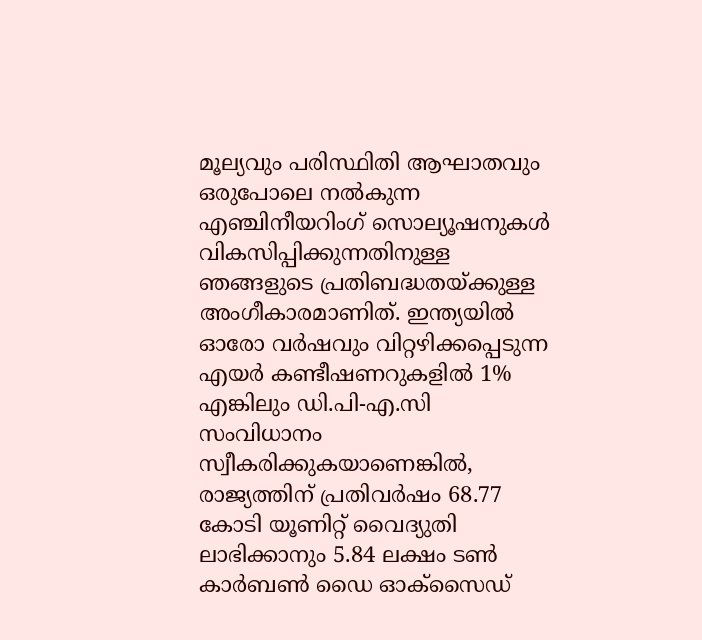മൂല്യവും പരിസ്ഥിതി ആഘാതവും ഒരുപോലെ നൽകുന്ന എഞ്ചിനീയറിംഗ് സൊല്യൂഷനുകൾ വികസിപ്പിക്കുന്നതിനുള്ള ഞങ്ങളുടെ പ്രതിബദ്ധതയ്ക്കുള്ള അംഗീകാരമാണിത്. ഇന്ത്യയിൽ ഓരോ വർഷവും വിറ്റഴിക്കപ്പെടുന്ന എയർ കണ്ടീഷണറുകളിൽ 1% എങ്കിലും ഡി.പി-എ.സി സംവിധാനം സ്വീകരിക്കുകയാണെങ്കിൽ, രാജ്യത്തിന് പ്രതിവർഷം 68.77 കോടി യൂണിറ്റ് വൈദ്യുതി ലാഭിക്കാനും 5.84 ലക്ഷം ടൺ കാർബൺ ഡൈ ഓക്സൈഡ്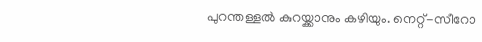പുറന്തള്ളൽ കുറയ്ക്കാനും കഴിയും. നെറ്റ്-സീറോ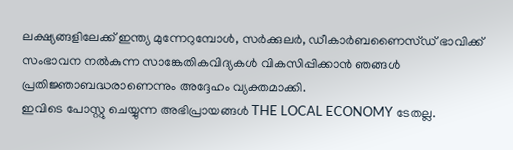ലക്ഷ്യങ്ങളിലേക്ക് ഇന്ത്യ മുന്നേറുമ്പോൾ, സർക്കുലർ, ഡീകാർബണൈസ്ഡ് ഭാവിക്ക് സംഭാവന നൽകുന്ന സാങ്കേതികവിദ്യകൾ വികസിപ്പിക്കാൻ ഞങ്ങൾ പ്രതിജ്ഞാബദ്ധരാണെന്നും അദ്ദേഹം വ്യക്തമാക്കി.
ഇവിടെ പോസ്റ്റു ചെയ്യുന്ന അഭിപ്രായങ്ങൾ THE LOCAL ECONOMY ടേതല്ല.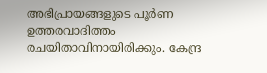അഭിപ്രായങ്ങളുടെ പൂർണ ഉത്തരവാദിത്തം രചയിതാവിനായിരിക്കും. കേന്ദ്ര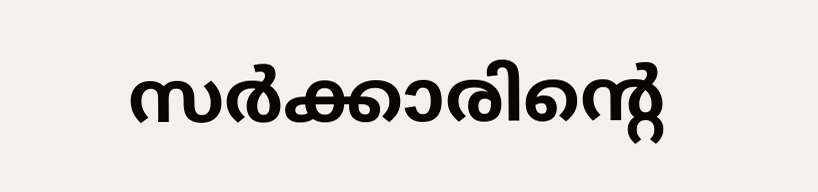സർക്കാരിന്റെ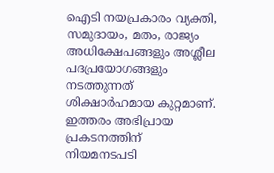ഐടി നയപ്രകാരം വ്യക്തി, സമുദായം, മതം, രാജ്യം അധിക്ഷേപങ്ങളും അശ്ലീല പദപ്രയോഗങ്ങളും നടത്തുന്നത് ശിക്ഷാർഹമായ കുറ്റമാണ്. ഇത്തരം അഭിപ്രായ പ്രകടനത്തിന് നിയമനടപടി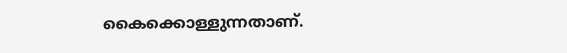കൈക്കൊള്ളുന്നതാണ്.